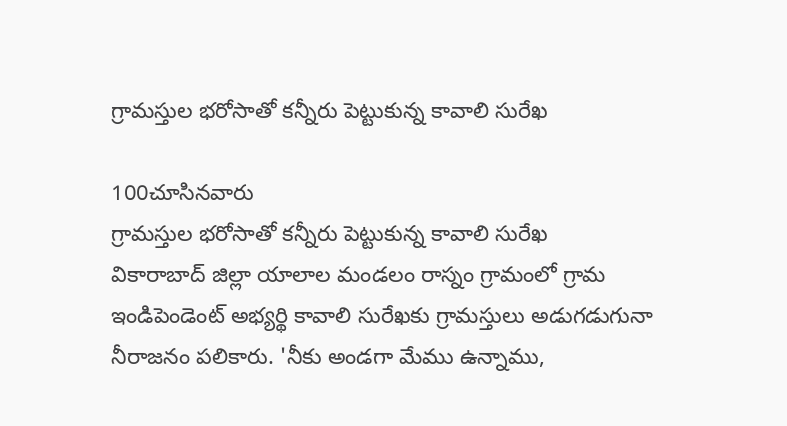గ్రామస్తుల భరోసాతో కన్నీరు పెట్టుకున్న కావాలి సురేఖ

100చూసినవారు
గ్రామస్తుల భరోసాతో కన్నీరు పెట్టుకున్న కావాలి సురేఖ
వికారాబాద్ జిల్లా యాలాల మండలం రాస్నం గ్రామంలో గ్రామ ఇండిపెండెంట్ అభ్యర్థి కావాలి సురేఖకు గ్రామస్తులు అడుగడుగునా నీరాజనం పలికారు. 'నీకు అండగా మేము ఉన్నాము,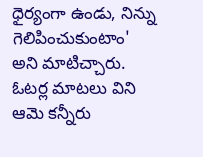ధైర్యంగా ఉండు, నిన్ను గెలిపించుకుంటాం' అని మాటిచ్చారు. ఓటర్ల మాటలు విని ఆమె కన్నీరు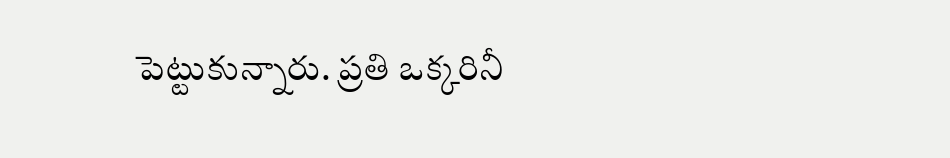పెట్టుకున్నారు. ప్రతి ఒక్కరినీ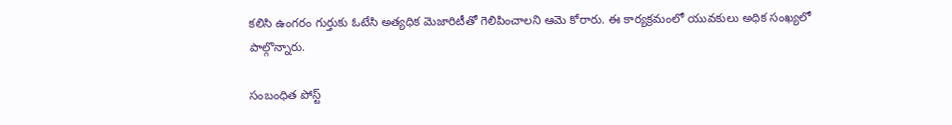కలిసి ఉంగరం గుర్తుకు ఓటేసి అత్యధిక మెజారిటీతో గెలిపించాలని ఆమె కోరారు. ఈ కార్యక్రమంలో యువకులు అధిక సంఖ్యలో పాల్గొన్నారు.

సంబంధిత పోస్ట్